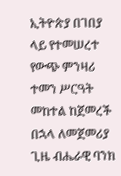ኢትዮጵያ በገበያ ላይ የተመሠረተ የውጭ ምንዛሪ ተመን ሥርዓት መከተል ከጀመረች በኋላ ለመጀመሪያ ጊዜ ብሔራዊ ባንክ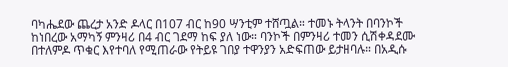ባካሔደው ጨረታ አንድ ዶላር በ107 ብር ከ90 ሣንቲም ተሸጧል። ተመኑ ትላንት በባንኮች ከነበረው አማካኝ ምንዛሪ በ4 ብር ገደማ ከፍ ያለ ነው። ባንኮች በምንዛሪ ተመን ሲሽቀዳደሙ በተለምዶ ጥቁር እየተባለ የሚጠራው የትይዩ ገበያ ተዋንያን አድፍጠው ይታዘባሉ። በአዲሱ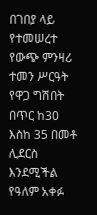በገበያ ላይ የተመሠረተ የውጭ ምንዛሪ ተመን ሥርዓት የዋጋ ግሽበት በጥር ከ30 እስከ 35 በመቶ ሊደርስ እንደሚችል የዓለም አቀፉ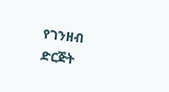የገንዘብ ድርጅት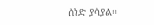ሰነድ ያሳያል።